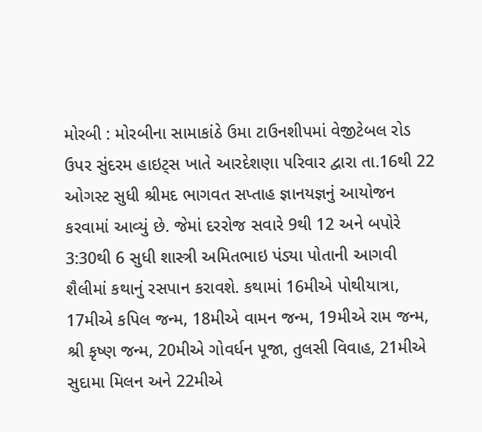મોરબી : મોરબીના સામાકાંઠે ઉમા ટાઉનશીપમાં વેજીટેબલ રોડ ઉપર સુંદરમ હાઇટ્સ ખાતે આરદેશણા પરિવાર દ્વારા તા.16થી 22 ઓગસ્ટ સુધી શ્રીમદ ભાગવત સપ્તાહ જ્ઞાનયજ્ઞનું આયોજન કરવામાં આવ્યું છે. જેમાં દરરોજ સવારે 9થી 12 અને બપોરે 3:30થી 6 સુધી શાસ્ત્રી અમિતભાઇ પંડ્યા પોતાની આગવી શૈલીમાં કથાનું રસપાન કરાવશે. કથામાં 16મીએ પોથીયાત્રા, 17મીએ કપિલ જન્મ, 18મીએ વામન જન્મ, 19મીએ રામ જન્મ, શ્રી કૃષ્ણ જન્મ, 20મીએ ગોવર્ધન પૂજા, તુલસી વિવાહ, 21મીએ સુદામા મિલન અને 22મીએ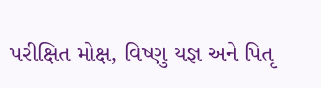પરીક્ષિત મોક્ષ, વિષ્ણુ યજ્ઞ અને પિતૃ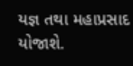યજ્ઞ તથા મહાપ્રસાદ યોજાશે.